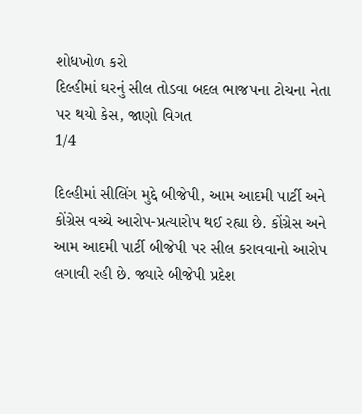શોધખોળ કરો
દિલ્હીમાં ઘરનું સીલ તોડવા બદલ ભાજપના ટોચના નેતા પર થયો કેસ, જાણો વિગત
1/4

દિલ્હીમાં સીલિંગ મુદ્દે બીજેપી, આમ આદમી પાર્ટી અને કોંગ્રેસ વચ્ચે આરોપ-પ્રત્યારોપ થઈ રહ્યા છે. કોંગ્રેસ અને આમ આદમી પાર્ટી બીજેપી પર સીલ કરાવવાનો આરોપ લગાવી રહી છે. જ્યારે બીજેપી પ્રદેશ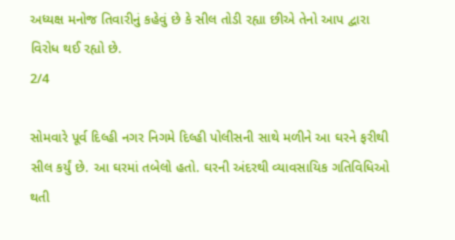અધ્યક્ષ મનોજ તિવારીનું કહેવું છે કે સીલ તોડી રહ્યા છીએ તેનો આપ દ્વારા વિરોધ થઈ રહ્યો છે.
2/4

સોમવારે પૂર્વ દિલ્હી નગર નિગમે દિલ્હી પોલીસની સાથે મળીને આ ઘરને ફરીથી સીલ કર્યું છે. આ ઘરમાં તબેલો હતો. ઘરની અંદરથી વ્યાવસાયિક ગતિવિધિઓ થતી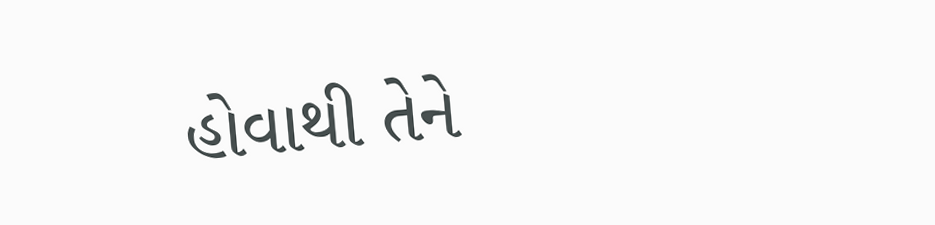હોવાથી તેને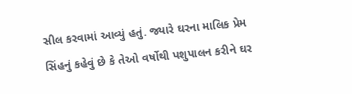સીલ કરવામાં આવ્યું હતું. જ્યારે ઘરના માલિક પ્રેમ સિંહનું કહેવું છે કે તેઓ વર્ષોથી પશુપાલન કરીને ઘર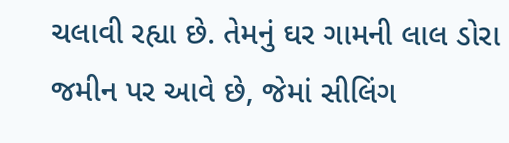ચલાવી રહ્યા છે. તેમનું ઘર ગામની લાલ ડોરા જમીન પર આવે છે, જેમાં સીલિંગ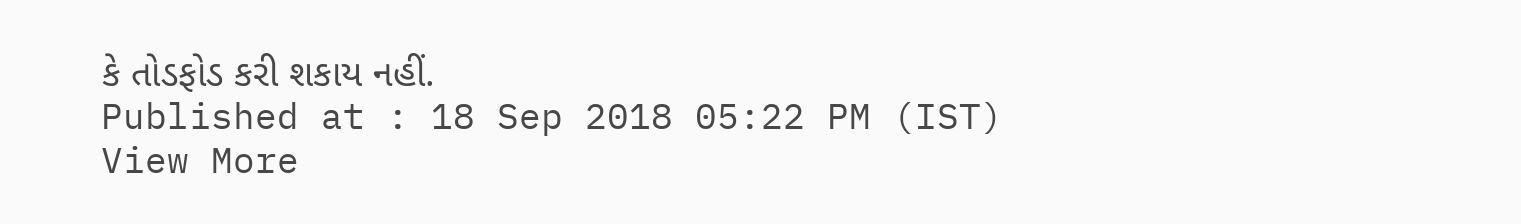કે તોડફોડ કરી શકાય નહીં.
Published at : 18 Sep 2018 05:22 PM (IST)
View More